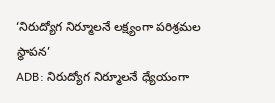‘నిరుద్యోగ నిర్మూలనే లక్ష్యంగా పరిశ్రమల స్థాపన’
ADB: నిరుద్యోగ నిర్మూలనే ధ్యేయంగా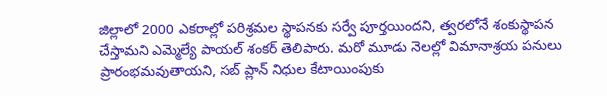జిల్లాలో 2000 ఎకరాల్లో పరిశ్రమల స్థాపనకు సర్వే పూర్తయిందని, త్వరలోనే శంకుస్థాపన చేస్తామని ఎమ్మెల్యే పాయల్ శంకర్ తెలిపారు. మరో మూడు నెలల్లో విమానాశ్రయ పనులు ప్రారంభమవుతాయని, సబ్ ప్లాన్ నిధుల కేటాయింపుకు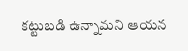కట్టుబడి ఉన్నామని ఆయన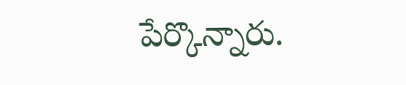పేర్కొన్నారు.